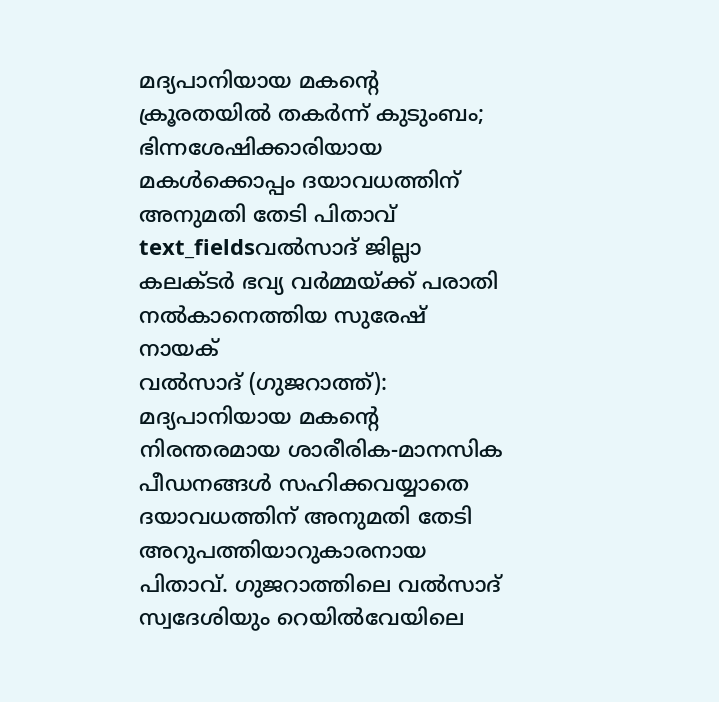മദ്യപാനിയായ മകന്റെ ക്രൂരതയിൽ തകർന്ന് കുടുംബം; ഭിന്നശേഷിക്കാരിയായ മകൾക്കൊപ്പം ദയാവധത്തിന് അനുമതി തേടി പിതാവ്
text_fieldsവൽസാദ് ജില്ലാ കലക്ടർ ഭവ്യ വർമ്മയ്ക്ക് പരാതി നൽകാനെത്തിയ സുരേഷ് നായക്
വൽസാദ് (ഗുജറാത്ത്): മദ്യപാനിയായ മകന്റെ നിരന്തരമായ ശാരീരിക-മാനസിക പീഡനങ്ങൾ സഹിക്കവയ്യാതെ ദയാവധത്തിന് അനുമതി തേടി അറുപത്തിയാറുകാരനായ പിതാവ്. ഗുജറാത്തിലെ വൽസാദ് സ്വദേശിയും റെയിൽവേയിലെ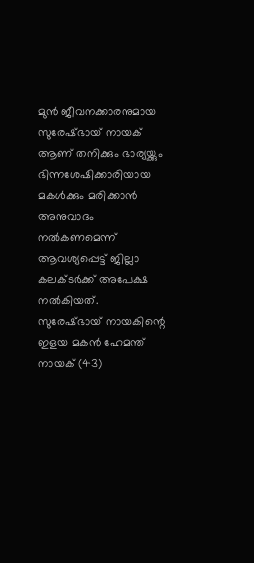മുൻ ജീവനക്കാരനുമായ സുരേഷ്ഭായ് നായക് ആണ് തനിക്കും ഭാര്യയ്ക്കും ഭിന്നശേഷിക്കാരിയായ മകൾക്കും മരിക്കാൻ അനുവാദം നൽകണമെന്ന് ആവശ്യപ്പെട്ട് ജില്ലാ കലക്ടർക്ക് അപേക്ഷ നൽകിയത്.
സുരേഷ്ഭായ് നായകിന്റെ ഇളയ മകൻ ഹേമന്ത് നായക് (43)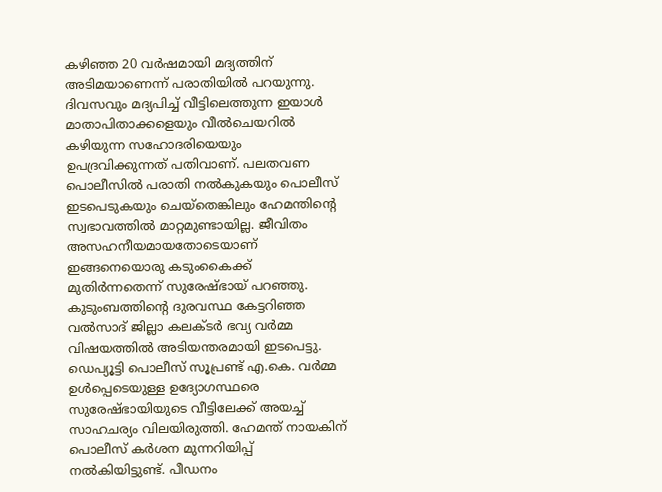കഴിഞ്ഞ 20 വർഷമായി മദ്യത്തിന് അടിമയാണെന്ന് പരാതിയിൽ പറയുന്നു. ദിവസവും മദ്യപിച്ച് വീട്ടിലെത്തുന്ന ഇയാൾ മാതാപിതാക്കളെയും വീൽചെയറിൽ കഴിയുന്ന സഹോദരിയെയും ഉപദ്രവിക്കുന്നത് പതിവാണ്. പലതവണ പൊലീസിൽ പരാതി നൽകുകയും പൊലീസ് ഇടപെടുകയും ചെയ്തെങ്കിലും ഹേമന്തിന്റെ സ്വഭാവത്തിൽ മാറ്റമുണ്ടായില്ല. ജീവിതം അസഹനീയമായതോടെയാണ് ഇങ്ങനെയൊരു കടുംകൈക്ക് മുതിർന്നതെന്ന് സുരേഷ്ഭായ് പറഞ്ഞു.
കുടുംബത്തിന്റെ ദുരവസ്ഥ കേട്ടറിഞ്ഞ വൽസാദ് ജില്ലാ കലക്ടർ ഭവ്യ വർമ്മ വിഷയത്തിൽ അടിയന്തരമായി ഇടപെട്ടു. ഡെപ്യൂട്ടി പൊലീസ് സൂപ്രണ്ട് എ.കെ. വർമ്മ ഉൾപ്പെടെയുള്ള ഉദ്യോഗസ്ഥരെ സുരേഷ്ഭായിയുടെ വീട്ടിലേക്ക് അയച്ച് സാഹചര്യം വിലയിരുത്തി. ഹേമന്ത് നായകിന് പൊലീസ് കർശന മുന്നറിയിപ്പ് നൽകിയിട്ടുണ്ട്. പീഡനം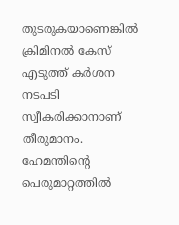തുടരുകയാണെങ്കിൽ ക്രിമിനൽ കേസ് എടുത്ത് കർശന നടപടി സ്വീകരിക്കാനാണ് തീരുമാനം.
ഹേമന്തിന്റെ പെരുമാറ്റത്തിൽ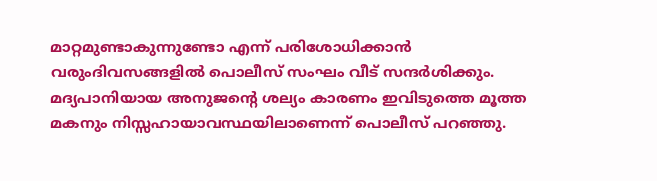മാറ്റമുണ്ടാകുന്നുണ്ടോ എന്ന് പരിശോധിക്കാൻ വരുംദിവസങ്ങളിൽ പൊലീസ് സംഘം വീട് സന്ദർശിക്കും. മദ്യപാനിയായ അനുജന്റെ ശല്യം കാരണം ഇവിടുത്തെ മൂത്ത മകനും നിസ്സഹായാവസ്ഥയിലാണെന്ന് പൊലീസ് പറഞ്ഞു.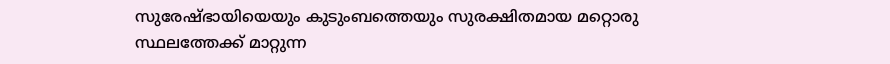സുരേഷ്ഭായിയെയും കുടുംബത്തെയും സുരക്ഷിതമായ മറ്റൊരു സ്ഥലത്തേക്ക് മാറ്റുന്ന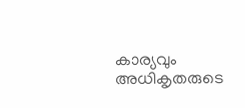കാര്യവും അധികൃതരുടെ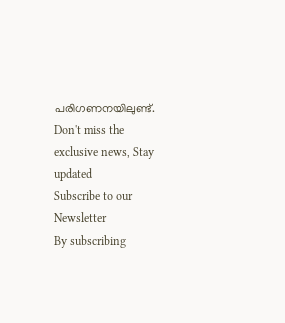പരിഗണനയിലുണ്ട്.
Don't miss the exclusive news, Stay updated
Subscribe to our Newsletter
By subscribing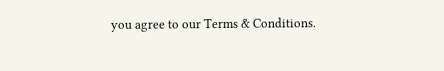you agree to our Terms & Conditions.